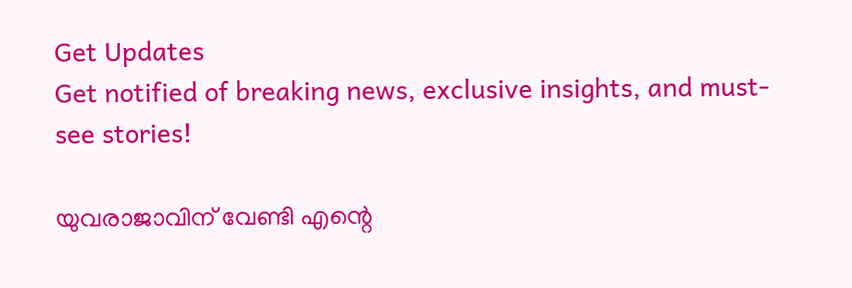Get Updates
Get notified of breaking news, exclusive insights, and must-see stories!

യുവരാജാവിന് വേണ്ടി എന്റെ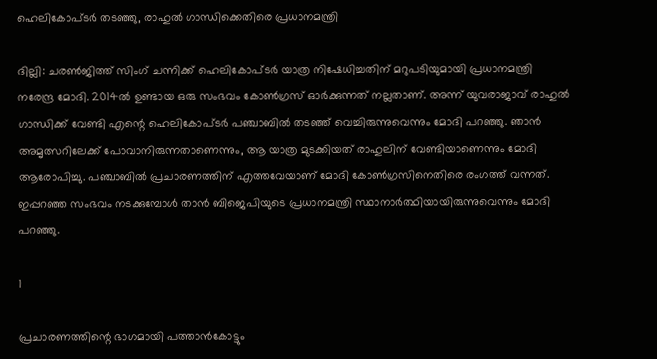ഹെലികോപ്ടര്‍ തടഞ്ഞു, രാഹുല്‍ ഗാന്ധിക്കെതിരെ പ്രധാനമന്ത്രി

ദില്ലി: ചരണ്‍ജിത്ത് സിംഗ് ചന്നിക്ക് ഹെലികോപ്ടര്‍ യാത്ര നിഷേധിച്ചതിന് മറുപടിയുമായി പ്രധാനമന്ത്രി നരേന്ദ്ര മോദി. 2014ല്‍ ഉണ്ടായ ഒരു സംഭവം കോണ്‍ഗ്രസ് ഓര്‍ക്കുന്നത് നല്ലതാണ്. അന്ന് യുവരാജാവ് രാഹുല്‍ ഗാന്ധിക്ക് വേണ്ടി എന്റെ ഹെലികോപ്ടര്‍ പഞ്ചാബില്‍ തടഞ്ഞ് വെച്ചിരുന്നുവെന്നും മോദി പറഞ്ഞു. ഞാന്‍ അമൃത്സറിലേക്ക് പോവാനിരുന്നതാണെന്നും, ആ യാത്ര മുടക്കിയത് രാഹുലിന് വേണ്ടിയാണെന്നും മോദി ആരോപിച്ചു. പഞ്ചാബില്‍ പ്രചാരണത്തിന് എത്തവേയാണ് മോദി കോണ്‍ഗ്രസിനെതിരെ രംഗത്ത് വന്നത്. ഇപ്പറഞ്ഞ സംഭവം നടക്കുമ്പോള്‍ താന്‍ ബിജെപിയുടെ പ്രധാനമന്ത്രി സ്ഥാനാര്‍ത്ഥിയായിരുന്നുവെന്നും മോദി പറഞ്ഞു.

1

പ്രചാരണത്തിന്റെ ഭാഗമായി പത്താന്‍കോട്ടും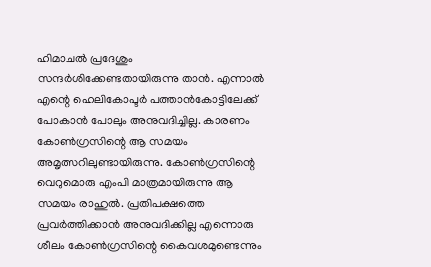ഹിമാചല്‍ പ്രദേശും സന്ദര്‍ശിക്കേണ്ടതായിരുന്നു താന്‍. എന്നാല്‍ എന്റെ ഹെലികോപ്ടര്‍ പത്താന്‍കോട്ടിലേക്ക് പോകാന്‍ പോലും അനുവദിച്ചില്ല. കാരണം കോണ്‍ഗ്രസിന്റെ ആ സമയം അമൃത്സറിലുണ്ടായിരുന്നു. കോണ്‍ഗ്രസിന്റെ വെറുമൊരു എംപി മാത്രമായിരുന്നു ആ സമയം രാഹുല്‍. പ്രതിപക്ഷത്തെ പ്രവര്‍ത്തിക്കാന്‍ അനുവദിക്കില്ല എന്നൊരു ശീലം കോണ്‍ഗ്രസിന്റെ കൈവശമുണ്ടെന്നും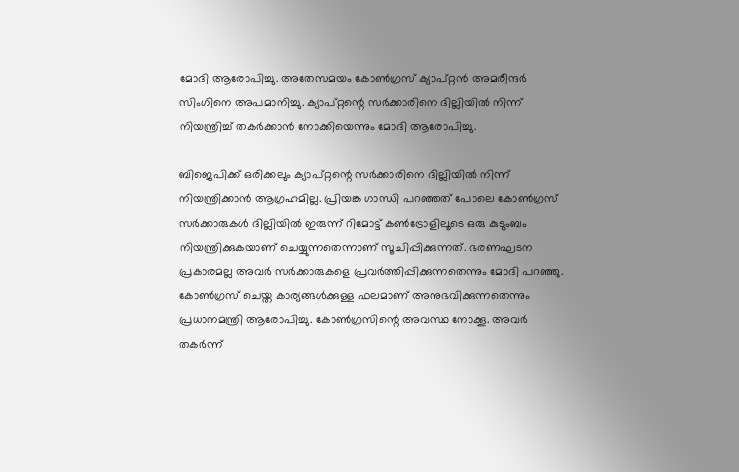മോദി ആരോപിച്ചു. അതേസമയം കോണ്‍ഗ്രസ് ക്യാപ്റ്റന്‍ അമരീന്ദര്‍ സിംഗിനെ അപമാനിച്ചു. ക്യാപ്റ്റന്റെ സര്‍ക്കാരിനെ ദില്ലിയില്‍ നിന്ന് നിയന്ത്രിച്ച് തകര്‍ക്കാന്‍ നോക്കിയെന്നും മോദി ആരോപിച്ചു.

ബിജെപിക്ക് ഒരിക്കലും ക്യാപ്റ്റന്റെ സര്‍ക്കാരിനെ ദില്ലിയില്‍ നിന്ന് നിയന്ത്രിക്കാന്‍ ആഗ്രഹമില്ല. പ്രിയങ്ക ഗാന്ധി പറഞ്ഞത് പോലെ കോണ്‍ഗ്രസ് സര്‍ക്കാരുകള്‍ ദില്ലിയില്‍ ഇരുന്ന് റിമോട്ട് കണ്‍ട്രോളിലൂടെ ഒരു കുടുംബം നിയന്ത്രിക്കുകയാണ് ചെയ്യുന്നതെന്നാണ് സൂചിപ്പിക്കുന്നത്. ഭരണഘടന പ്രകാരമല്ല അവര്‍ സര്‍ക്കാരുകളെ പ്രവര്‍ത്തിപ്പിക്കുന്നതെന്നും മോദി പറഞ്ഞു. കോണ്‍ഗ്രസ് ചെയ്ത കാര്യങ്ങള്‍ക്കുള്ള ഫലമാണ് അനുഭവിക്കുന്നതെന്നും പ്രധാനമന്ത്രി ആരോപിച്ചു. കോണ്‍ഗ്രസിന്റെ അവസ്ഥ നോക്കൂ. അവര്‍ തകര്‍ന്ന്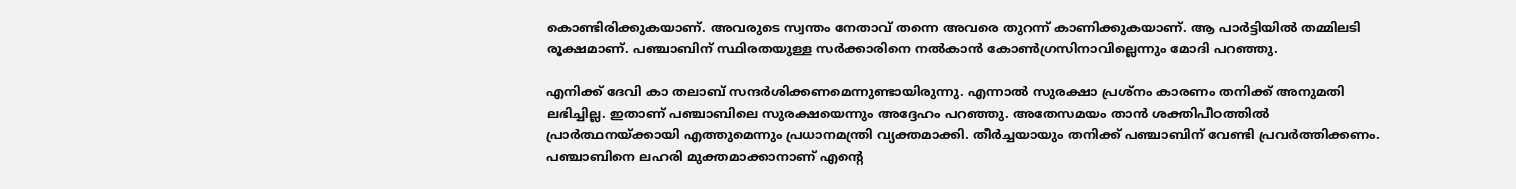കൊണ്ടിരിക്കുകയാണ്. അവരുടെ സ്വന്തം നേതാവ് തന്നെ അവരെ തുറന്ന് കാണിക്കുകയാണ്. ആ പാര്‍ട്ടിയില്‍ തമ്മിലടി രൂക്ഷമാണ്. പഞ്ചാബിന് സ്ഥിരതയുള്ള സര്‍ക്കാരിനെ നല്‍കാന്‍ കോണ്‍ഗ്രസിനാവില്ലെന്നും മോദി പറഞ്ഞു.

എനിക്ക് ദേവി കാ തലാബ് സന്ദര്‍ശിക്കണമെന്നുണ്ടായിരുന്നു. എന്നാല്‍ സുരക്ഷാ പ്രശ്‌നം കാരണം തനിക്ക് അനുമതി ലഭിച്ചില്ല. ഇതാണ് പഞ്ചാബിലെ സുരക്ഷയെന്നും അദ്ദേഹം പറഞ്ഞു. അതേസമയം താന്‍ ശക്തിപീഠത്തില്‍ പ്രാര്‍ത്ഥനയ്ക്കായി എത്തുമെന്നും പ്രധാനമന്ത്രി വ്യക്തമാക്കി. തീര്‍ച്ചയായും തനിക്ക് പഞ്ചാബിന് വേണ്ടി പ്രവര്‍ത്തിക്കണം. പഞ്ചാബിനെ ലഹരി മുക്തമാക്കാനാണ് എന്റെ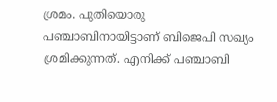ശ്രമം. പുതിയൊരു പഞ്ചാബിനായിട്ടാണ് ബിജെപി സഖ്യം ശ്രമിക്കുന്നത്. എനിക്ക് പഞ്ചാബി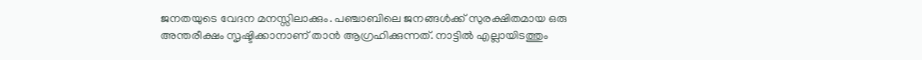ജനതയുടെ വേദന മനസ്സിലാക്കും. പഞ്ചാബിലെ ജനങ്ങള്‍ക്ക് സുരക്ഷിതമായ ഒരു അന്തരീക്ഷം സൃഷ്ടിക്കാനാണ് താന്‍ ആഗ്രഹിക്കുന്നത്. നാട്ടില്‍ എല്ലായിടത്തും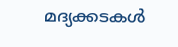മദ്യക്കടകള്‍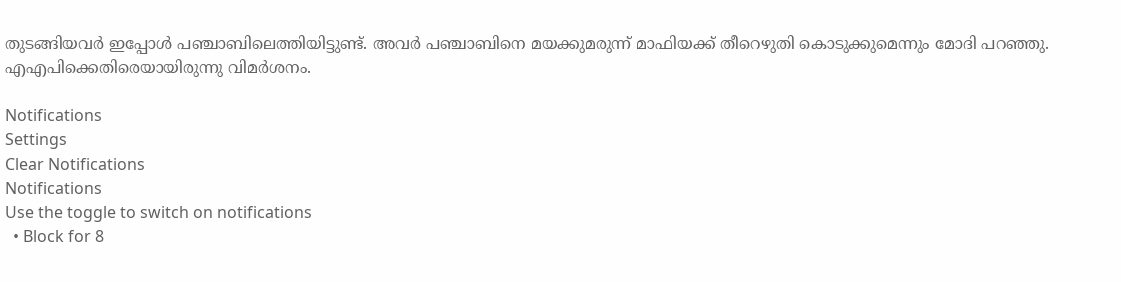തുടങ്ങിയവര്‍ ഇപ്പോള്‍ പഞ്ചാബിലെത്തിയിട്ടുണ്ട്. അവര്‍ പഞ്ചാബിനെ മയക്കുമരുന്ന് മാഫിയക്ക് തീറെഴുതി കൊടുക്കുമെന്നും മോദി പറഞ്ഞു. എഎപിക്കെതിരെയായിരുന്നു വിമര്‍ശനം.

Notifications
Settings
Clear Notifications
Notifications
Use the toggle to switch on notifications
  • Block for 8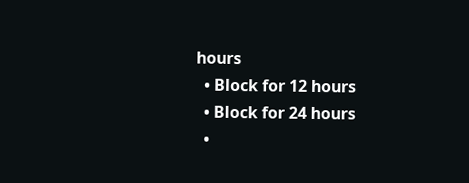hours
  • Block for 12 hours
  • Block for 24 hours
  •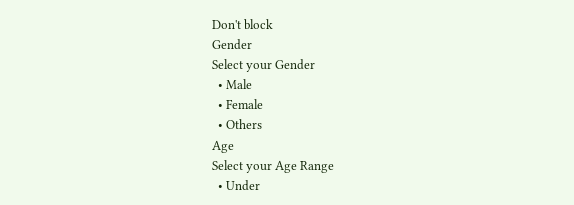Don't block
Gender
Select your Gender
  • Male
  • Female
  • Others
Age
Select your Age Range
  • Under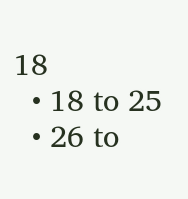18
  • 18 to 25
  • 26 to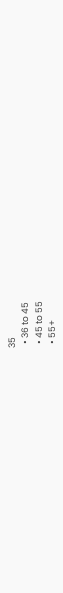35
  • 36 to 45
  • 45 to 55
  • 55+